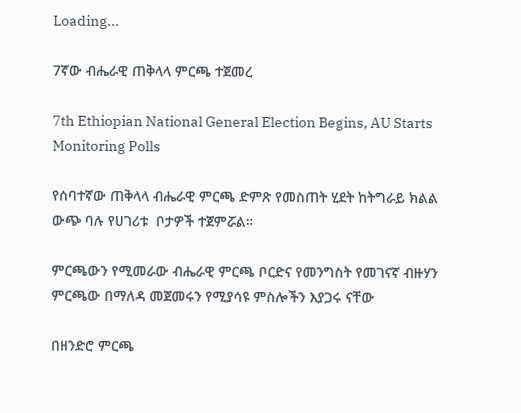Loading...

7ኛው ብሔራዊ ጠቅላላ ምርጫ ተጀመረ

7th Ethiopian National General Election Begins, AU Starts Monitoring Polls

የሰባተኛው ጠቅላላ ብሔራዊ ምርጫ ድምጽ የመስጠት ሂደት ከትግራይ ክልል ውጭ ባሉ የሀገሪቱ  ቦታዎች ተጀምሯል።

ምርጫውን የሚመራው ብሔራዊ ምርጫ ቦርድና የመንግስት የመገናኛ ብዙሃን ምርጫው በማለዳ መጀመሩን የሚያሳዩ ምስሎችን እያጋሩ ናቸው

በዘንድሮ ምርጫ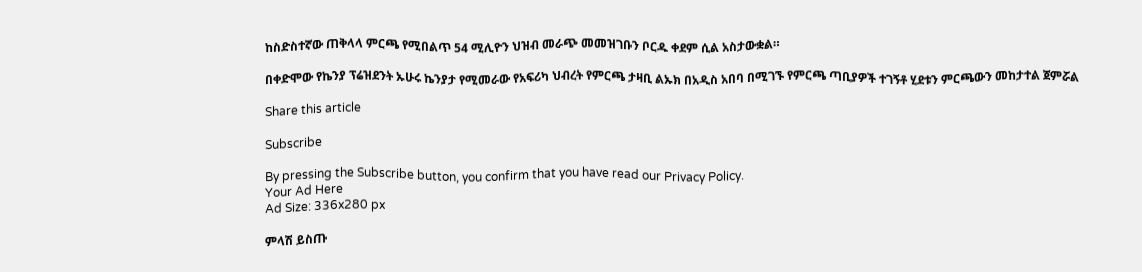ከስድስተኛው ጠቅላላ ምርጫ የሚበልጥ 54 ሚሊዮን ህዝብ መራጭ መመዝገቡን ቦርዱ ቀደም ሲል አስታውቋል።

በቀድሞው የኬንያ ፕሬዝደንት ኡሁሩ ኬንያታ የሚመራው የአፍሪካ ህብረት የምርጫ ታዛቢ ልኡክ በአዲስ አበባ በሚገኙ የምርጫ ጣቢያዎች ተገኝቶ ሂደቱን ምርጫውን መከታተል ጀምሯል

Share this article

Subscribe

By pressing the Subscribe button, you confirm that you have read our Privacy Policy.
Your Ad Here
Ad Size: 336x280 px

ምላሽ ይስጡ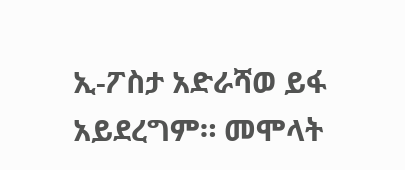ኢ-ፖስታ አድራሻወ ይፋ አይደረግም። መሞላት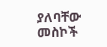ያለባቸው መስኮች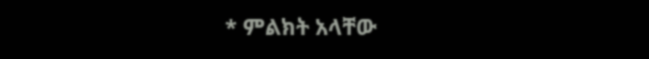* ምልክት አላቸው